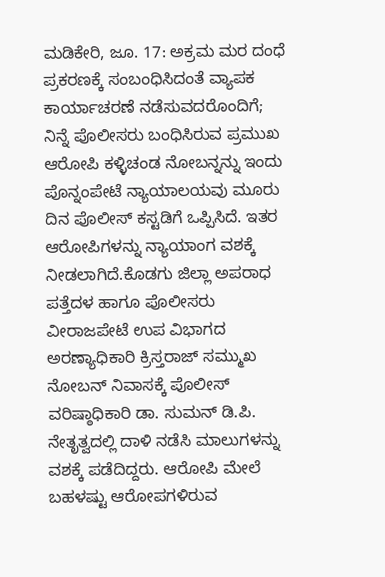ಮಡಿಕೇರಿ, ಜೂ. 17: ಅಕ್ರಮ ಮರ ದಂಧೆ ಪ್ರಕರಣಕ್ಕೆ ಸಂಬಂಧಿಸಿದಂತೆ ವ್ಯಾಪಕ ಕಾರ್ಯಾಚರಣೆ ನಡೆಸುವದರೊಂದಿಗೆ; ನಿನ್ನೆ ಪೊಲೀಸರು ಬಂಧಿಸಿರುವ ಪ್ರಮುಖ ಆರೋಪಿ ಕಳ್ಳಿಚಂಡ ನೋಬನ್ನನ್ನು ಇಂದು ಪೊನ್ನಂಪೇಟೆ ನ್ಯಾಯಾಲಯವು ಮೂರು ದಿನ ಪೊಲೀಸ್ ಕಸ್ಟಡಿಗೆ ಒಪ್ಪಿಸಿದೆ. ಇತರ ಆರೋಪಿಗಳನ್ನು ನ್ಯಾಯಾಂಗ ವಶಕ್ಕೆ ನೀಡಲಾಗಿದೆ.ಕೊಡಗು ಜಿಲ್ಲಾ ಅಪರಾಧ ಪತ್ತೆದಳ ಹಾಗೂ ಪೊಲೀಸರು ವೀರಾಜಪೇಟೆ ಉಪ ವಿಭಾಗದ ಅರಣ್ಯಾಧಿಕಾರಿ ಕ್ರಿಸ್ತರಾಜ್ ಸಮ್ಮುಖ ನೋಬನ್ ನಿವಾಸಕ್ಕೆ ಪೊಲೀಸ್ ವರಿಷ್ಠಾಧಿಕಾರಿ ಡಾ. ಸುಮನ್ ಡಿ.ಪಿ. ನೇತೃತ್ವದಲ್ಲಿ ದಾಳಿ ನಡೆಸಿ ಮಾಲುಗಳನ್ನು ವಶಕ್ಕೆ ಪಡೆದಿದ್ದರು. ಆರೋಪಿ ಮೇಲೆ ಬಹಳಷ್ಟು ಆರೋಪಗಳಿರುವ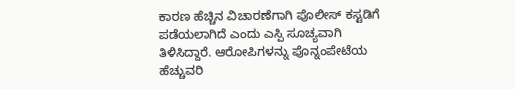ಕಾರಣ ಹೆಚ್ಚಿನ ವಿಚಾರಣೆಗಾಗಿ ಪೊಲೀಸ್ ಕಸ್ಟಡಿಗೆ ಪಡೆಯಲಾಗಿದೆ ಎಂದು ಎಸ್ಪಿ ಸೂಚ್ಯವಾಗಿ ತಿಳಿಸಿದ್ದಾರೆ. ಆರೋಪಿಗಳನ್ನು ಪೊನ್ನಂಪೇಟೆಯ ಹೆಚ್ಚುವರಿ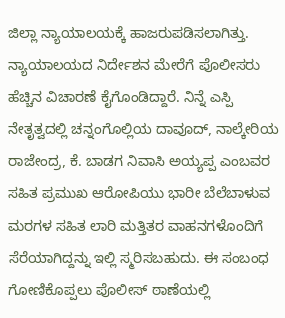ಜಿಲ್ಲಾ ನ್ಯಾಯಾಲಯಕ್ಕೆ ಹಾಜರುಪಡಿಸಲಾಗಿತ್ತು. ನ್ಯಾಯಾಲಯದ ನಿರ್ದೇಶನ ಮೇರೆಗೆ ಪೊಲೀಸರು ಹೆಚ್ಚಿನ ವಿಚಾರಣೆ ಕೈಗೊಂಡಿದ್ದಾರೆ. ನಿನ್ನೆ ಎಸ್ಪಿ ನೇತೃತ್ವದಲ್ಲಿ ಚನ್ನಂಗೊಲ್ಲಿಯ ದಾವೂದ್, ನಾಲ್ಕೇರಿಯ ರಾಜೇಂದ್ರ, ಕೆ. ಬಾಡಗ ನಿವಾಸಿ ಅಯ್ಯಪ್ಪ ಎಂಬವರ ಸಹಿತ ಪ್ರಮುಖ ಆರೋಪಿಯು ಭಾರೀ ಬೆಲೆಬಾಳುವ ಮರಗಳ ಸಹಿತ ಲಾರಿ ಮತ್ತಿತರ ವಾಹನಗಳೊಂದಿಗೆ ಸೆರೆಯಾಗಿದ್ದನ್ನು ಇಲ್ಲಿ ಸ್ಮರಿಸಬಹುದು. ಈ ಸಂಬಂಧ ಗೋಣಿಕೊಪ್ಪಲು ಪೊಲೀಸ್ ಠಾಣೆಯಲ್ಲಿ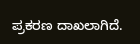ಪ್ರಕರಣ ದಾಖಲಾಗಿದೆ.